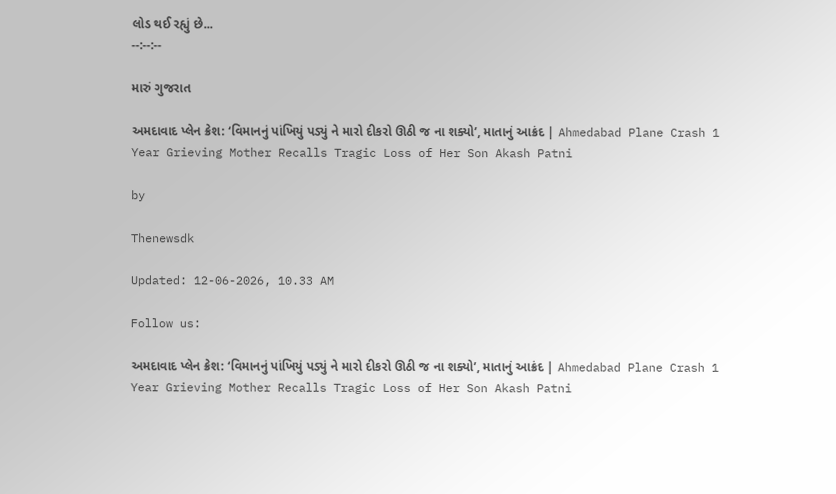લોડ થઈ રહ્યું છે...
--:--:--

મારું ગુજરાત

અમદાવાદ પ્લેન ક્રેશ: ‘વિમાનનું પાંખિયું પડ્યું ને મારો દીકરો ઊઠી જ ના શક્યો’, માતાનું આક્રંદ | Ahmedabad Plane Crash 1 Year Grieving Mother Recalls Tragic Loss of Her Son Akash Patni

by

Thenewsdk

Updated: 12-06-2026, 10.33 AM

Follow us:

અમદાવાદ પ્લેન ક્રેશ: ‘વિમાનનું પાંખિયું પડ્યું ને મારો દીકરો ઊઠી જ ના શક્યો’, માતાનું આક્રંદ | Ahmedabad Plane Crash 1 Year Grieving Mother Recalls Tragic Loss of Her Son Akash Patni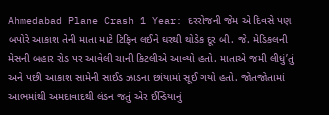Ahmedabad Plane Crash 1 Year: દરરોજની જેમ એ દિવસે પણ બપોરે આકાશ તેની માતા માટે ટિફિન લઈને ઘરથી થોડેક દૂર બી. જે. મેડિકલની મેસની બહાર રોડ પર આવેલી ચાની કિટલીએ આવ્યો હતો. માતાએ જમી લીધું’તું અને પછી આકાશ સામેની સાઈડ ઝાડના છાંયામાં સૂઈ ગયો હતો. જોતજોતામાં આભમાંથી અમદાવાદથી લંડન જતું એર ઈન્ડિયાનું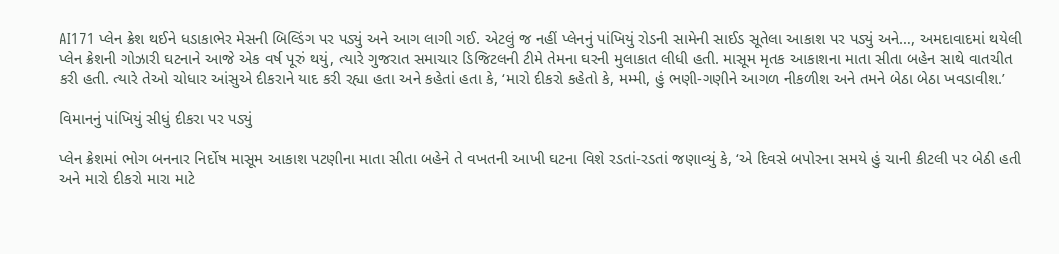AI171 પ્લેન ક્રેશ થઈને ધડાકાભેર મેસની બિલ્ડિંગ પર પડ્યું અને આગ લાગી ગઈ. એટલું જ નહીં પ્લેનનું પાંખિયું રોડની સામેની સાઈડ સૂતેલા આકાશ પર પડ્યું અને…, અમદાવાદમાં થયેલી પ્લેન ક્રેશની ગોઝારી ઘટનાને આજે એક વર્ષ પૂરું થયું, ત્યારે ગુજરાત સમાચાર ડિજિટલની ટીમે તેમના ઘરની મુલાકાત લીધી હતી. માસૂમ મૃતક આકાશના માતા સીતા બહેન સાથે વાતચીત કરી હતી. ત્યારે તેઓ ચોધાર આંસુએ દીકરાને યાદ કરી રહ્યા હતા અને કહેતાં હતા કે, ‘મારો દીકરો કહેતો કે, મમ્મી, હું ભણી-ગણીને આગળ નીકળીશ અને તમને બેઠા બેઠા ખવડાવીશ.’

વિમાનનું પાંખિયું સીધું દીકરા પર પડ્યું

પ્લેન ક્રેશમાં ભોગ બનનાર નિર્દોષ માસૂમ આકાશ પટણીના માતા સીતા બહેને તે વખતની આખી ઘટના વિશે રડતાં-રડતાં જણાવ્યું કે, ‘એ દિવસે બપોરના સમયે હું ચાની કીટલી પર બેઠી હતી અને મારો દીકરો મારા માટે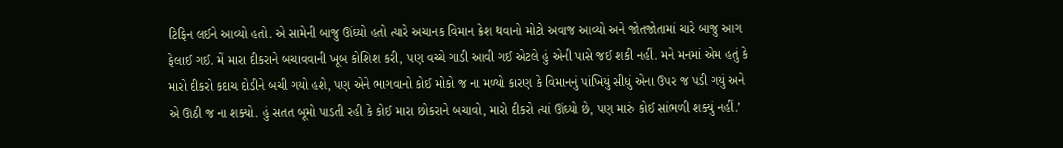ટિફિન લઈને આવ્યો હતો. એ સામેની બાજુ ઊંઘ્યો હતો ત્યારે અચાનક વિમાન ક્રેશ થવાનો મોટો અવાજ આવ્યો અને જોતજોતામાં ચારે બાજુ આગ ફેલાઈ ગઈ. મેં મારા દીકરાને બચાવવાની ખૂબ કોશિશ કરી, પણ વચ્ચે ગાડી આવી ગઈ એટલે હું એની પાસે જઈ શકી નહીં. મને મનમાં એમ હતું કે મારો દીકરો કદાચ દોડીને બચી ગયો હશે, પણ એને ભાગવાનો કોઈ મોકો જ ના મળ્યો કારણ કે વિમાનનું પાંખિયું સીધું એના ઉપર જ પડી ગયું અને એ ઊઠી જ ના શક્યો. હું સતત બૂમો પાડતી રહી કે કોઈ મારા છોકરાને બચાવો, મારો દીકરો ત્યાં ઊંઘ્યો છે, પણ મારું કોઈ સાંભળી શક્યું નહીં.’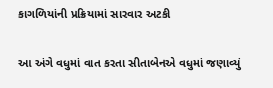કાગળિયાંની પ્રક્રિયામાં સારવાર અટકી

આ અંગે વધુમાં વાત કરતા સીતાબેનએ વધુમાં જણાવ્યું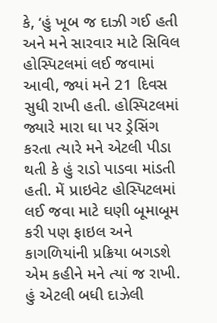કે, ‘હું ખૂબ જ દાઝી ગઈ હતી અને મને સારવાર માટે સિવિલ હોસ્પિટલમાં લઈ જવામાં આવી, જ્યાં મને 21 દિવસ સુધી રાખી હતી. હોસ્પિટલમાં જ્યારે મારા ઘા પર ડ્રેસિંગ કરતા ત્યારે મને એટલી પીડા થતી કે હું રાડો પાડવા માંડતી હતી. મેં પ્રાઇવેટ હોસ્પિટલમાં લઈ જવા માટે ઘણી બૂમાબૂમ કરી પણ ફાઇલ અને કાગળિયાંની પ્રક્રિયા બગડશે એમ કહીને મને ત્યાં જ રાખી. હું એટલી બધી દાઝેલી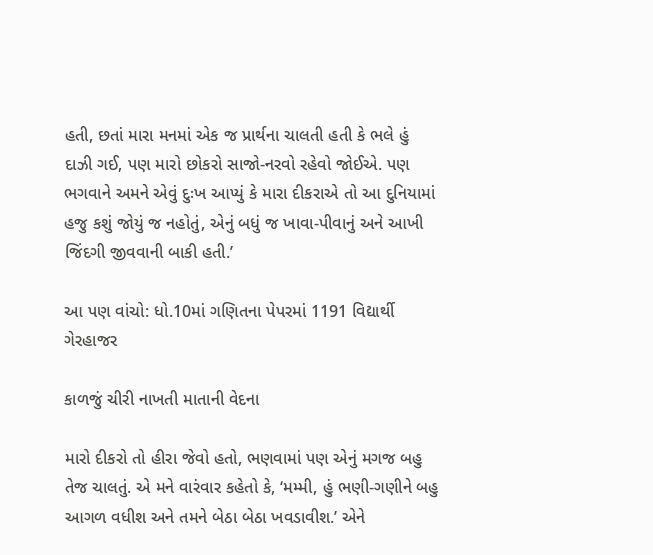હતી, છતાં મારા મનમાં એક જ પ્રાર્થના ચાલતી હતી કે ભલે હું દાઝી ગઈ, પણ મારો છોકરો સાજો-નરવો રહેવો જોઈએ. પણ ભગવાને અમને એવું દુઃખ આપ્યું કે મારા દીકરાએ તો આ દુનિયામાં હજુ કશું જોયું જ નહોતું, એનું બધું જ ખાવા-પીવાનું અને આખી જિંદગી જીવવાની બાકી હતી.’

આ પણ વાંચો: ધો.10માં ગણિતના પેપરમાં 1191 વિદ્યાર્થી ગેરહાજર

કાળજું ચીરી નાખતી માતાની વેદના

મારો દીકરો તો હીરા જેવો હતો, ભણવામાં પણ એનું મગજ બહુ તેજ ચાલતું. એ મને વારંવાર કહેતો કે, ‘મમ્મી, હું ભણી-ગણીને બહુ આગળ વધીશ અને તમને બેઠા બેઠા ખવડાવીશ.’ એને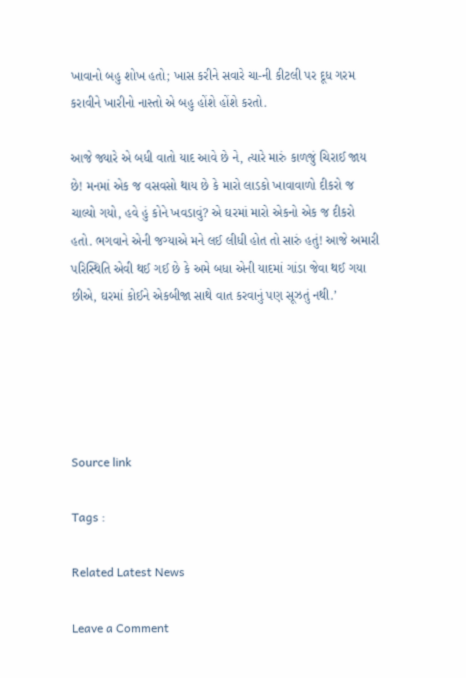ખાવાનો બહુ શોખ હતો; ખાસ કરીને સવારે ચા-ની કીટલી પર દૂધ ગરમ કરાવીને ખારીનો નાસ્તો એ બહુ હોંશે હોંશે કરતો.

આજે જ્યારે એ બધી વાતો યાદ આવે છે ને, ત્યારે મારું કાળજું ચિરાઈ જાય છે! મનમાં એક જ વસવસો થાય છે કે મારો લાડકો ખાવાવાળો દીકરો જ ચાલ્યો ગયો, હવે હું કોને ખવડાવું? એ ઘરમાં મારો એકનો એક જ દીકરો હતો. ભગવાને એની જગ્યાએ મને લઈ લીધી હોત તો સારું હતું! આજે અમારી પરિસ્થિતિ એવી થઈ ગઈ છે કે અમે બધા એની યાદમાં ગાંડા જેવા થઈ ગયા છીએ, ઘરમાં કોઈને એકબીજા સાથે વાત કરવાનું પણ સૂઝતું નથી.’





Source link

Tags :

Related Latest News

Leave a Comment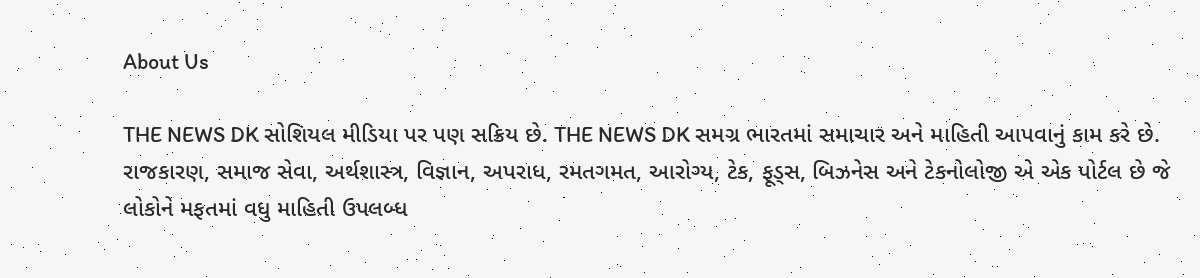About Us

THE NEWS DK સોશિયલ મીડિયા પર પણ સક્રિય છે. THE NEWS DK સમગ્ર ભારતમાં સમાચાર અને માહિતી આપવાનું કામ કરે છે. રાજકારણ, સમાજ સેવા, અર્થશાસ્ત્ર, વિજ્ઞાન, અપરાધ, રમતગમત, આરોગ્ય, ટેક, ફૂડ્સ, બિઝનેસ અને ટેકનોલોજી એ એક પોર્ટલ છે જે લોકોને મફતમાં વધુ માહિતી ઉપલબ્ધ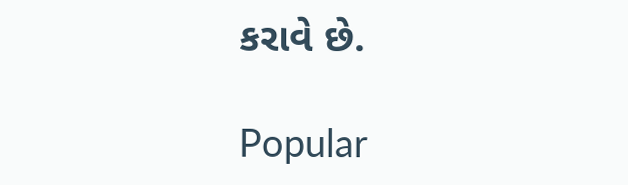કરાવે છે.

Popular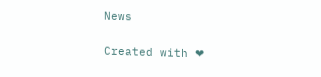News

Created with ❤